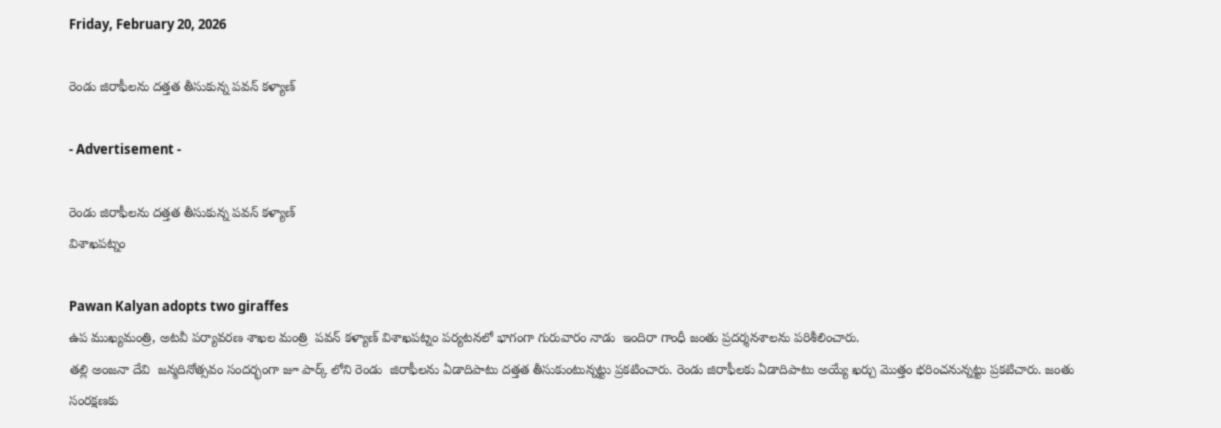Friday, February 20, 2026

రెండు జిరాఫీలను దత్తత తీసుకున్న పవన్ కళ్యాణ్

- Advertisement -

రెండు జిరాఫీలను దత్తత తీసుకున్న పవన్ కళ్యాణ్
విశాఖపట్నం

Pawan Kalyan adopts two giraffes
ఉప ముఖ్యమంత్రి, అటవీ పర్యావరణ శాఖల మంత్రి  పవన్ కళ్యాణ్ విశాఖపట్నం పర్యటనలో భాగంగా గురువారం నాడు  ఇందిరా గాంధీ జంతు ప్రదర్శనశాలను పరిశీలించారు.
తల్లి అంజనా దేవి  జన్మదినోత్సవం సందర్భంగా జూ పార్క్ లోని రెండు  జిరాఫీలను ఏడాదిపాటు దత్తత తీసుకుంటున్నట్టు ప్రకటించారు. రెండు జిరాఫీలకు ఏడాదిపాటు అయ్యే ఖర్చు మొత్తం భరించనున్నట్టు ప్రకటిచారు. జంతు సంరక్షణకు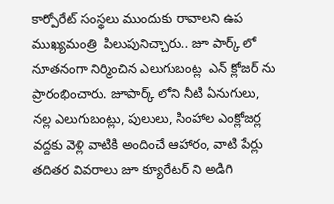కార్పోరేట్ సంస్థలు ముందుకు రావాలని ఉప ముఖ్యమంత్రి  పిలుపునిచ్చారు.. జూ పార్క్ లో నూతనంగా నిర్మించిన ఎలుగుబంట్ల  ఎన్ క్లోజర్ ను ప్రారంభించారు. జూపార్క్ లోని నీటి ఏనుగులు, నల్ల ఎలుగుబంట్లు, పులులు, సింహాల ఎంక్లోజర్ల వద్దకు వెళ్లి వాటికి అందించే ఆహారం, వాటి పేర్లు తదితర వివరాలు జూ క్యూరేటర్ ని అడిగి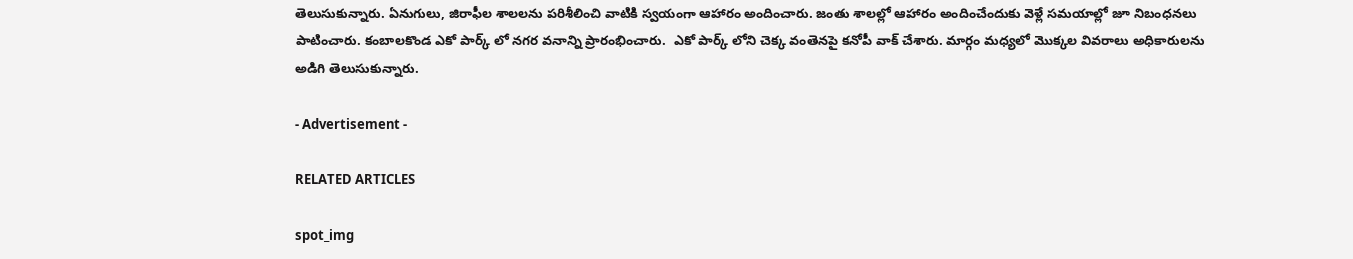తెలుసుకున్నారు. ఏనుగులు, జిరాఫీల శాలలను పరిశీలించి వాటికి స్వయంగా ఆహారం అందించారు. జంతు శాలల్లో ఆహారం అందించేందుకు వెళ్లే సమయాల్లో జూ నిబంధనలు పాటించారు. కంబాలకొండ ఎకో పార్క్ లో నగర వనాన్ని ప్రారంభించారు.  ఎకో పార్క్ లోని చెక్క వంతెనపై కనోపీ వాక్ చేశారు. మార్గం మధ్యలో మొక్కల వివరాలు అధికారులను అడిగి తెలుసుకున్నారు.

- Advertisement -

RELATED ARTICLES

spot_img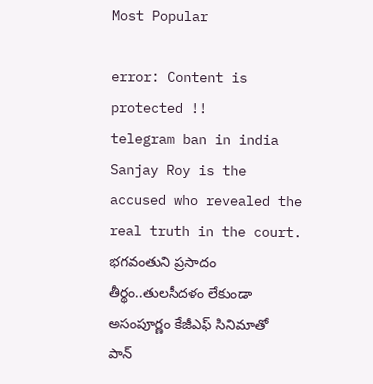Most Popular

error: Content is protected !!
telegram ban in india Sanjay Roy is the accused who revealed the real truth in the court. భగవంతుని ప్రసాదం తీర్థం..తులసీదళం లేకుండా అసంపూర్ణం కేజీఎఫ్ సినిమాతో పాన్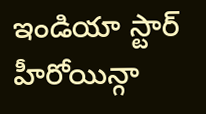ఇండియా స్టార్ హీరోయిన్గా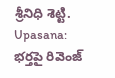శ్రీనిధి శెట్టి. Upasana: భర్తపై రివెంజ్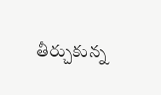తీర్చుకున్న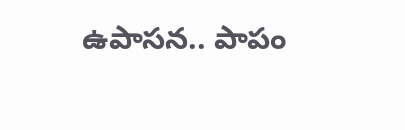ఉపాసన.. పాపం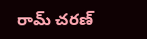రామ్ చరణ్